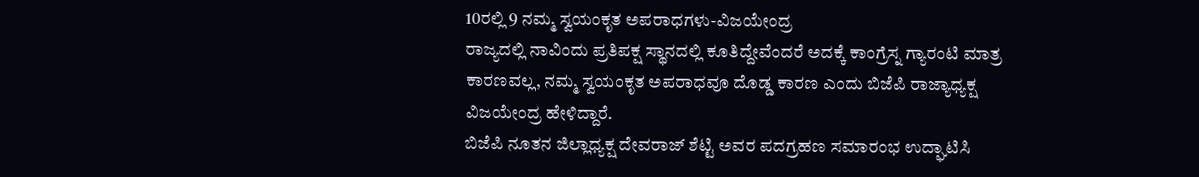10ರಲ್ಲಿ 9 ನಮ್ಮ ಸ್ವಯಂಕೃತ ಅಪರಾಧಗಳು-ವಿಜಯೇಂದ್ರ
ರಾಜ್ಯದಲ್ಲಿ ನಾವಿಂದು ಪ್ರತಿಪಕ್ಷ ಸ್ಥಾನದಲ್ಲಿ ಕೂತಿದ್ದೇವೆಂದರೆ ಅದಕ್ಕೆ ಕಾಂಗ್ರೆಸ್ನ ಗ್ಯಾರಂಟಿ ಮಾತ್ರ ಕಾರಣವಲ್ಲ, ನಮ್ಮ ಸ್ವಯಂಕೃತ ಅಪರಾಧವೂ ದೊಡ್ಡ ಕಾರಣ ಎಂದು ಬಿಜೆಪಿ ರಾಜ್ಯಾಧ್ಯಕ್ಷ ವಿಜಯೇಂದ್ರ ಹೇಳಿದ್ದಾರೆ.
ಬಿಜೆಪಿ ನೂತನ ಜಿಲ್ಲಾಧ್ಯಕ್ಷ ದೇವರಾಜ್ ಶೆಟ್ಟಿ ಅವರ ಪದಗ್ರಹಣ ಸಮಾರಂಭ ಉದ್ಘಾಟಿಸಿ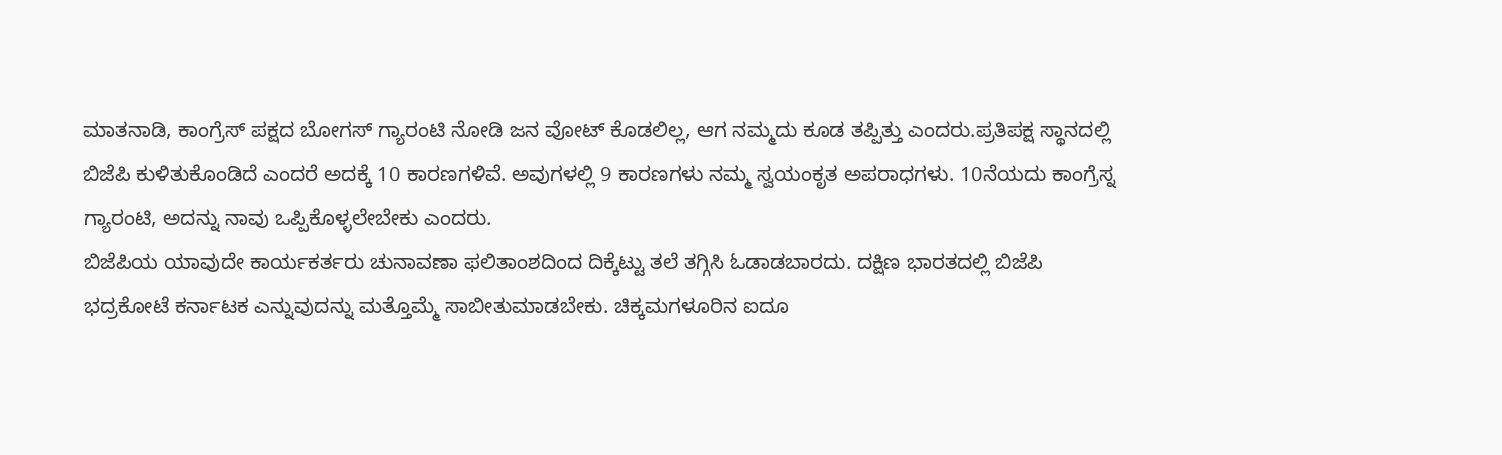ಮಾತನಾಡಿ, ಕಾಂಗ್ರೆಸ್ ಪಕ್ಷದ ಬೋಗಸ್ ಗ್ಯಾರಂಟಿ ನೋಡಿ ಜನ ವೋಟ್ ಕೊಡಲಿಲ್ಲ, ಆಗ ನಮ್ಮದು ಕೂಡ ತಪ್ಪಿತ್ತು ಎಂದರು.ಪ್ರತಿಪಕ್ಷ ಸ್ಥಾನದಲ್ಲಿ ಬಿಜೆಪಿ ಕುಳಿತುಕೊಂಡಿದೆ ಎಂದರೆ ಅದಕ್ಕೆ 10 ಕಾರಣಗಳಿವೆ. ಅವುಗಳಲ್ಲಿ 9 ಕಾರಣಗಳು ನಮ್ಮ ಸ್ವಯಂಕೃತ ಅಪರಾಧಗಳು. 10ನೆಯದು ಕಾಂಗ್ರೆಸ್ನ ಗ್ಯಾರಂಟಿ, ಅದನ್ನು ನಾವು ಒಪ್ಪಿಕೊಳ್ಳಲೇಬೇಕು ಎಂದರು.
ಬಿಜೆಪಿಯ ಯಾವುದೇ ಕಾರ್ಯಕರ್ತರು ಚುನಾವಣಾ ಫಲಿತಾಂಶದಿಂದ ದಿಕ್ಕೆಟ್ಟು ತಲೆ ತಗ್ಗಿಸಿ ಓಡಾಡಬಾರದು. ದಕ್ಷಿಣ ಭಾರತದಲ್ಲಿ ಬಿಜೆಪಿ ಭದ್ರಕೋಟೆ ಕರ್ನಾಟಕ ಎನ್ನುವುದನ್ನು ಮತ್ತೊಮ್ಮೆ ಸಾಬೀತುಮಾಡಬೇಕು. ಚಿಕ್ಕಮಗಳೂರಿನ ಐದೂ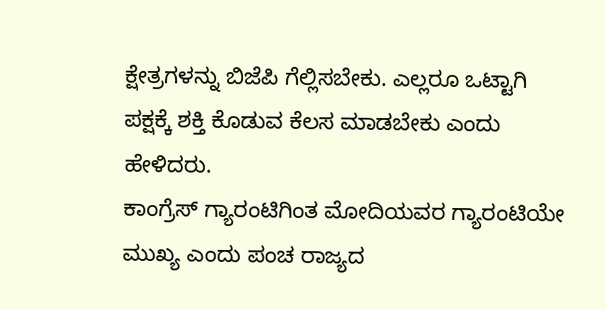ಕ್ಷೇತ್ರಗಳನ್ನು ಬಿಜೆಪಿ ಗೆಲ್ಲಿಸಬೇಕು. ಎಲ್ಲರೂ ಒಟ್ಟಾಗಿ ಪಕ್ಷಕ್ಕೆ ಶಕ್ತಿ ಕೊಡುವ ಕೆಲಸ ಮಾಡಬೇಕು ಎಂದು ಹೇಳಿದರು.
ಕಾಂಗ್ರೆಸ್ ಗ್ಯಾರಂಟಿಗಿಂತ ಮೋದಿಯವರ ಗ್ಯಾರಂಟಿಯೇ ಮುಖ್ಯ ಎಂದು ಪಂಚ ರಾಜ್ಯದ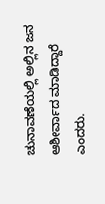ಚುನಾವಣೆಯಲ್ಲಿ ಅಲ್ಲಿನ ಜನ ಆಶೀರ್ವಾದ ಮಾಡಿದ್ದಾರೆ ಎಂದರು.